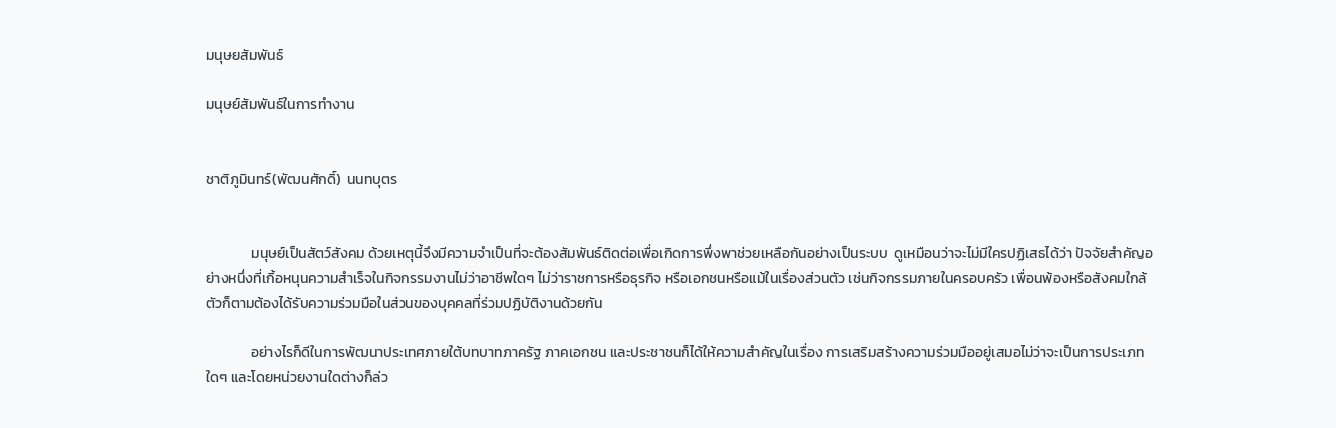มนุษยสัมพันธ์

มนุษย์สัมพันธ์ในการทำงาน


ชาติภูมินทร์(พัฒนศักดิ์)  นนทบุตร


              มนุษย์เป็นสัตว์สังคม ด้วยเหตุนี้จึงมีความจำเป็นที่จะต้องสัมพันธ์ติดต่อเพื่อเกิดการพึ่งพาช่วยเหลือกันอย่างเป็นระบบ  ดูเหมือนว่าจะไม่มีใครปฏิเสธได้ว่า ปัจจัยสำคัญอย่างหนึ่งที่เกิ้อหนุนความสำเร็จในกิจกรรมงานไม่ว่าอาชีพใดๆ ไม่ว่าราชการหรือธุรกิจ หรือเอกชนหรือแม้ในเรื่องส่วนตัว เช่นกิจกรรมภายในครอบครัว เพื่อนพ้องหรือสังคมใกล้ตัวก็ตามต้องได้รับความร่วมมือในส่วนของบุคคลที่ร่วมปฏิบัติงานด้วยกัน

              อย่างไรก็ดีในการพัฒนาประเทศภายใต้บทบาทภาครัฐ ภาคเอกชน และประชาชนก็ได้ให้ความสำคัญในเรื่อง การเสริมสร้างความร่วมมืออยู่เสมอไม่ว่าจะเป็นการประเภทใดๆ และโดยหน่วยงานใดต่างก็ล่ว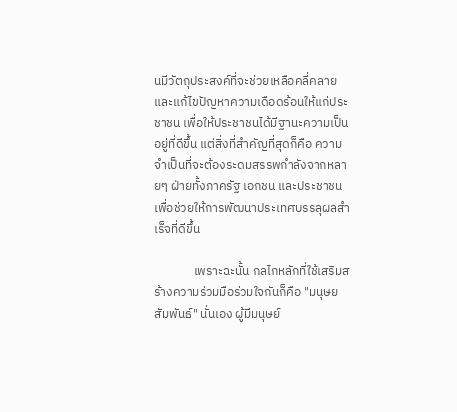นมีวัตถุประสงค์ที่จะช่วยเหลือคลี่คลายและแก้ไขปัญหาความเดือดร้อนให้แก่ประชาชน เพื่อให้ประชาชนได้มีฐานะความเป็นอยู่ที่ดีขึ้น แต่สิ่งที่สำคัญที่สุดก็คือ ความจำเป็นที่จะต้องระดมสรรพกำลังจากหลายๆ ฝ่ายทั้งภาครัฐ เอกชน และประชาชนเพื่อช่วยให้การพัฒนาประเทศบรรลุผลสำเร็จที่ดีขึ้น

              เพราะฉะนั้น กลไกหลักที่ใช้เสริมสร้างความร่วมมือร่วมใจกันก็คือ "มนุษยสัมพันธ์" นั่นเอง ผู้มีมนุษย์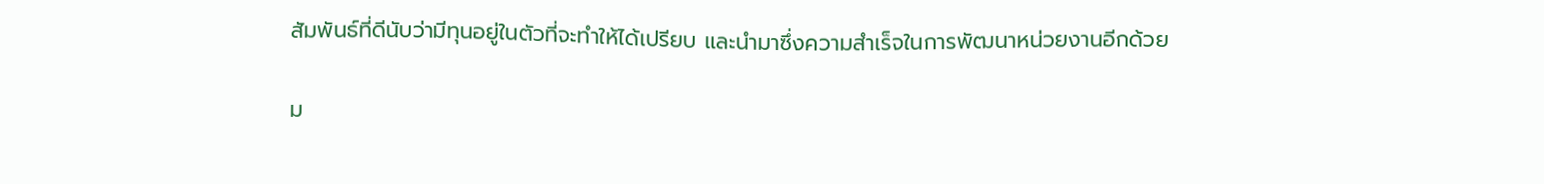สัมพันธ์ที่ดีนับว่ามีทุนอยู่ในตัวที่จะทำให้ได้เปรียบ และนำมาซึ่งความสำเร็จในการพัฒนาหน่วยงานอีกด้วย

ม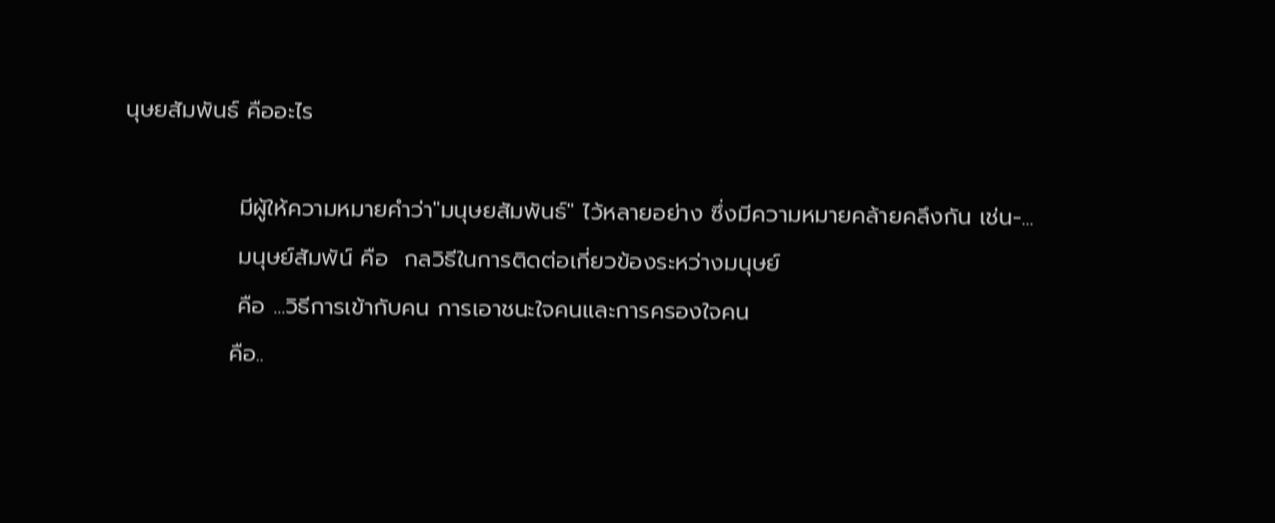นุษยสัมพันธ์ คืออะไร

              มีผู้ให้ความหมายคำว่า"มนุษยสัมพันธ์" ไว้หลายอย่าง ซึ่งมีความหมายคล้ายคลึงกัน เช่น-...
              มนุษย์สัมพัน์ คือ  กลวิธีในการติดต่อเกี่ยวข้องระหว่างมนุษย์
              คือ ...วิธีการเข้ากับคน การเอาชนะใจคนและการครองใจคน
             คือ..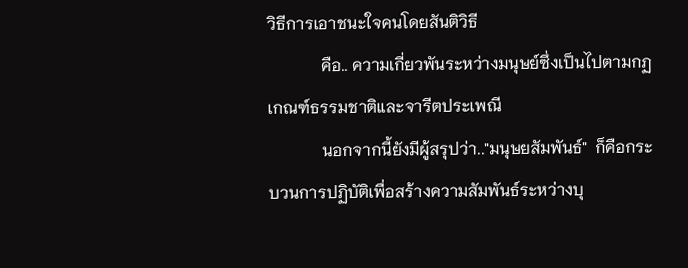วิธีการเอาชนะใจคนโดยสันติวิธี
             คือ.. ความเกี่ยวพันระหว่างมนุษย์ซึ่งเป็นไปตามกฏเกณฑ์ธรรมชาติและจารีตประเพณี
             นอกจากนี้ยังมีผู้สรุปว่า.."มนุษยสัมพันธ์"  ก็คือกระบวนการปฏิบัติเพื่อสร้างความสัมพันธ์ระหว่างบุ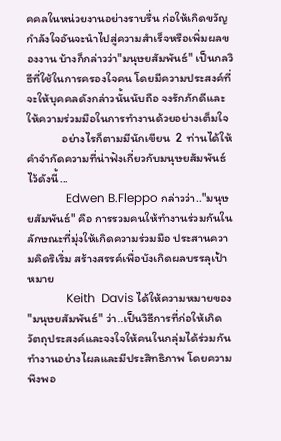คคลในหน่วยงานอย่างราบรื่น ก่อให้เกิดขวัญ กำลังใจอันจะนำไปสู่ความสำเร็จหรือเพิ่มผลของงาน บ้างก็กล่าวว่า"มนุษยสัมพันธ์" เป็นกลวิธีที่ใช้ในการครองใจคน โดยมีความประสงค์ที่จะให้บุคคลดังกล่าวนั้นนับถือ จงรักภักดีและให้ความร่วมมือในการทำงานด้วยอย่างเต็มใจ
             อย่างไรก็ตามมีนักเขียน  2  ท่านได้ให้คำจำกัดความที่น่าฟังเกี่ยวกับมนุษยสัมพันธ์ไว้ดังนี้...
             Edwen B.Fleppo กล่าวว่า.."มนุษยสัมพันธ์" คือ การรวมคนให้ทำงานร่วมกันในลักษณะที่มุ่งให้เกิดความร่วมมือ ประสานความคิดริเริ่ม สร้างสรรค์เพื่อบังเกิดผลบรรลุเป้าหมาย
             Keith  Davis ได้ให้ความหมายของ "มนุษยสัมพันธ์" ว่า..เป็นวิธีการที่ก่อให้เกิดวัตถุประสงค์และจงใจให้คนในกลุ่มได้ร่วมกันทำงานอย่างไผลและมีประสิทธิภาพ โดยความพึงพอ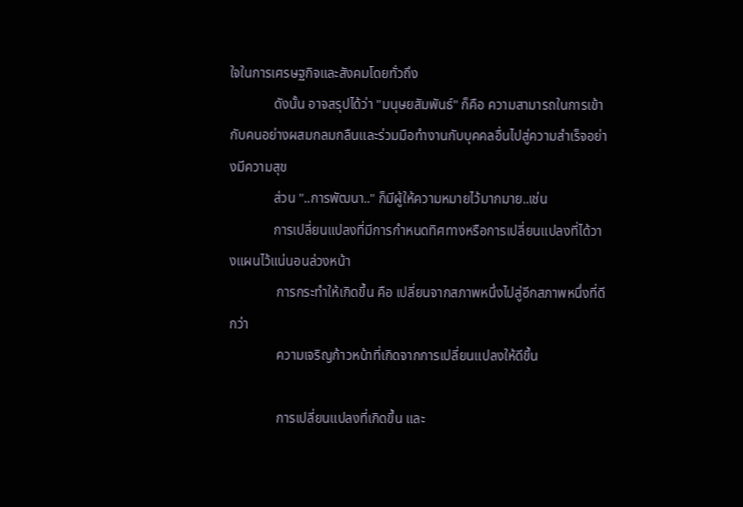ใจในการเศรษฐกิจและสังคมโดยทั่วถึง
             ดังนั้น อาจสรุปได้ว่า "มนุษยสัมพันธ์" ก็คือ ความสามารถในการเข้ากับคนอย่างผสมกลมกลืนและร่วมมือทำงานกับบุคคลอื่นไปสู่ความสำเร็จอย่างมีความสุข
             ส่วน "..การพัฒนา.." ก็มีผู้ให้ความหมายไว้มากมาย..เช่น
             การเปลี่ยนแปลงที่มีการกำหนดทิศทางหรือการเปลี่ยนแปลงที่ได้วางแผนไว้แน่นอนล่วงหน้า
              การกระทำให้เกิดขึ้น คือ เปลี่ยนจากสภาพหนึ่งไปสู่อีกสภาพหนึ่งที่ดีกว่า
              ความเจริญก้าวหน้าที่เกิดจากการเปลี่ยนแปลงให้ดีขึ้น

              การเปลี่ยนแปลงที่เกิดขึ้น และ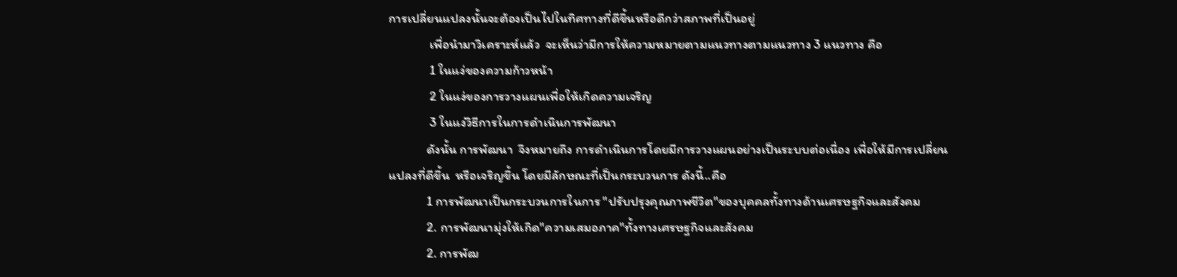การเปลี่ยนแปลงนั้นจะต้องเป็นไปในทิศทางที่ดีขึ้นหรือดีกว่าสภาพที่เป็นอยู่
              เพื่อนำมาวิเคราะห์แล้ว  จะเห็นว่ามีการให้ความหมายตามแนวทางตามแนวทาง 3 แนวทาง คือ
              1 ในแง่ของความก้าวหน้า
              2 ในแง่ของการวางแผนเพื่อให้เกิดความเจริญ
              3 ในแง่วิธีการในการดำเนินการพัฒนา
             ดังนั้น การพัฒนา  จึงหมายถึง การดำเนินการโดยมีการวางแผนอย่างเป็นระบบต่อเนื่อง เพื่อให้มีการเปลี่ยนแปลงที่ดีขึ้น  หรือเจริญขึ้น โดยมีลักษณะที่เป็นกระบวนการ ดังนี้..คือ
             1 การพัฒนาเป็นกระบวนการในการ "ปรับปรุงคุณภาพชีวิต"ของบุคคลทั้งทางด้านเศรษฐกิจและสังคม
             2. การพัฒนามุ่งให้เกิด"ความเสมอภาค"ทั้งทางเศรษฐกิจและสังคม
             2. การพัฒ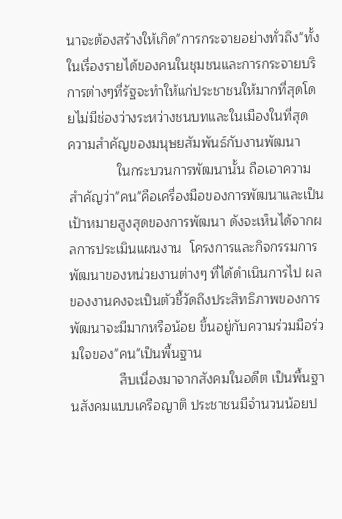นาจะต้องสร้างให้เกิด"การกระจายอย่างทั่วถึง"ทั้งในเรื่องรายได้ของคนในชุมชนและการกระจายบริการต่างๆที่รัฐจะทำให้แก่ประชาชนให้มากที่สุดโดยไม่มีช่องว่างระหว่างชนบทและในเมืองในที่สุด
ความสำคัญของมนุษยสัมพันธ์กับงานพัฒนา
             ในกระบวนการพัฒนานั้น ถือเอาความสำคัญว่า"คน"คือเครื่องมือของการพัฒนาและเป็นเป้าหมายสูงสุดของการพัฒนา ดังจะเห็นได้จากผลการประเมินแผนงาน  โครงการและกิจกรรมการพัฒนาของหน่วยงานต่างๆ ที่ได้ดำเนินการไป ผลของงานคงจะเป็นตัวชี้วัดถึงประสิทธิภาพของการพัฒนาจะมีมากหรือน้อย ขึ้นอยู่กับความร่วมมือร่วมใจของ"คน"เป็นพื้นฐาน
             สืบเนื่องมาจากสังคมในอดีต เป็นพื้นฐานสังคมแบบเครือญาติ ประชาชนมีจำนวนน้อยป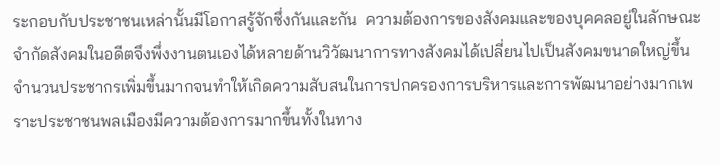ระกอบกับประชาชนเหล่านั้นมีโอกาสรู้จักซึ่งกันและกัน  ความต้องการของสังคมและของบุคคลอยู่ในลักษณะจำกัดสังคมในอดีตจึงพึ่งงานตนเองได้หลายด้านวิวัฒนาการทางสังคมได้เปลี่ยนไปเป็นสังคมขนาดใหญ่ขึ้น  จำนวนประชากรเพิ่มขึ้นมากจนทำให้เกิดความสับสนในการปกครองการบริหารและการพัฒนาอย่างมากเพราะประชาชนพลเมืองมีความต้องการมากขึ้นทั้งในทาง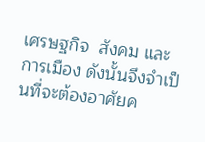เศรษฐกิจ  สังคม และการเมือง ดังนั้นจึงจำเป็นที่จะต้องอาศัยค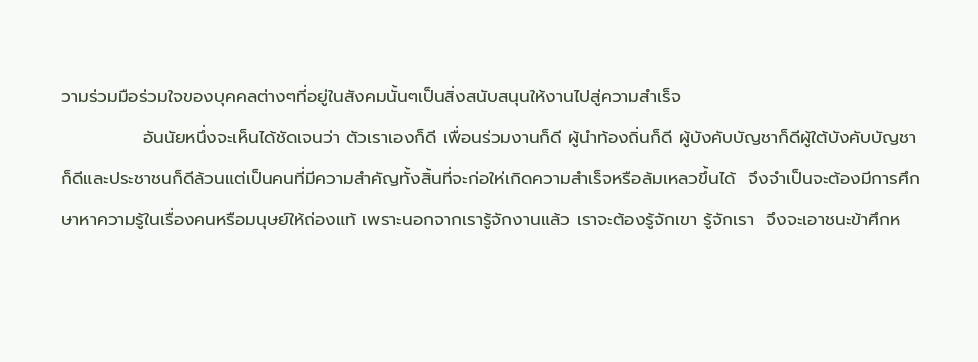วามร่วมมือร่วมใจของบุคคลต่างๆที่อยู่ในสังคมนั้นๆเป็นสิ่งสนับสนุนให้งานไปสู่ความสำเร็จ
             อันนัยหนึ่งจะเห็นได้ชัดเจนว่า ตัวเราเองก็ดี เพื่อนร่วมงานก็ดี ผู้นำท้องถิ่นก็ดี ผู้บังคับบัญชาก็ดีผู้ใต้บังคับบัญชาก็ดีและประชาชนก็ดีล้วนแต่เป็นคนที่มีความสำคัญทั้งสิ้นที่จะก่อให่เกิดความสำเร็จหรือล้มเหลวขึ้นได้  จึงจำเป็นจะต้องมีการศึกษาหาความรู้ในเรื่องคนหรือมนุษย์ให้ถ่องแท้ เพราะนอกจากเรารู้จักงานแล้ว เราจะต้องรู้จักเขา รู้จักเรา  จึงจะเอาชนะข้าศึกห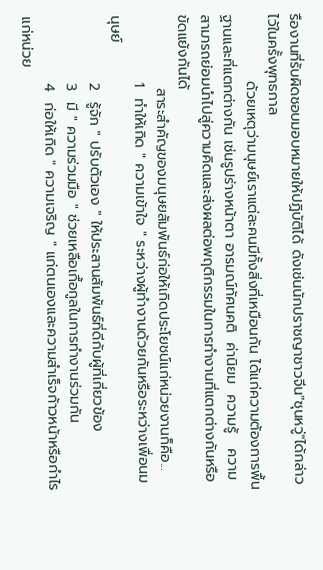รืองานที่รับผิดชอบมอบหมายให้ปฏิบัติได้ ดังเช่นนักปราชญาชาวจีน"ซุนหวู่"ได้กล่าวไว้ในครั้งพุทธกาล
             ด้วยเหตุว่ามนุษย์เราแต่ละคนมีทั้งสิ่งที่เหมือนกัน ได้แก่ความต้องการพื้นฐานและที่แตกต่างกัน เช่นรูปร่างหน้าตา อารมณ์ทัศนคติ  ค่านิยม  ความรู้   ความสามารถย่อมนำไปสู่ความคิดและส่งผลต่อพฤติกรรมในการทำงานที่แตกต่างกันหรือขัดแย้งกันได้
              สาระสำคัญของมนุษยสัมพันธ์ก่อให้เกิดประโยชน์แก่หน่วยงานก็คือ...
             1  ทำให้เกิด " ความเข้าใจ " ระหว่างผู้ทำงานด้วยกันหรือระหว่างเพื่อนมนุษย์
             2  รู้จัก " ปรับตัวเอง " ให้ประสานสัมพันธ์ที่ดีกับผู้ที่เกี่ยวข้อง
             3  มี " ความร่วมมือ " ช่วยเหลือเกื้อกูลในการทำงานร่วมกัน
             4  ก่อให้เกิด " ความเจริญ " แก่ตนเองและความสำเร็จก้าวหน้าหรือกำไรแก่หน่วย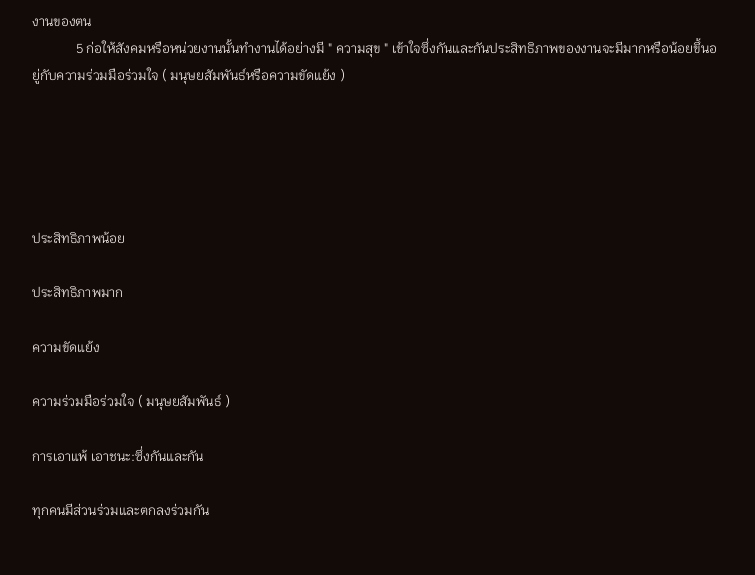งานของตน
             5 ก่อให้สังคมหรือหน่วยงานนั้นทำงานได้อย่างมี " ความสุข " เข้าใจซึ่งกันและกันประสิทธิภาพของงานจะมีมากหรือน้อยขึ้นอยู่กับความร่วมมือร่วมใจ ( มนุษยสัมพันธ์หรือความขัดแย้ง )





ประสิทธิภาพน้อย

ประสิทธิภาพมาก

ความขัดแย้ง

ความร่วมมือร่วมใจ ( มนุษยสัมพันธ์ )

การเอาแพ้ เอาชนะ:ซึ่งกันและกัน

ทุกคนมีส่วนร่วมและตกลงร่วมกัน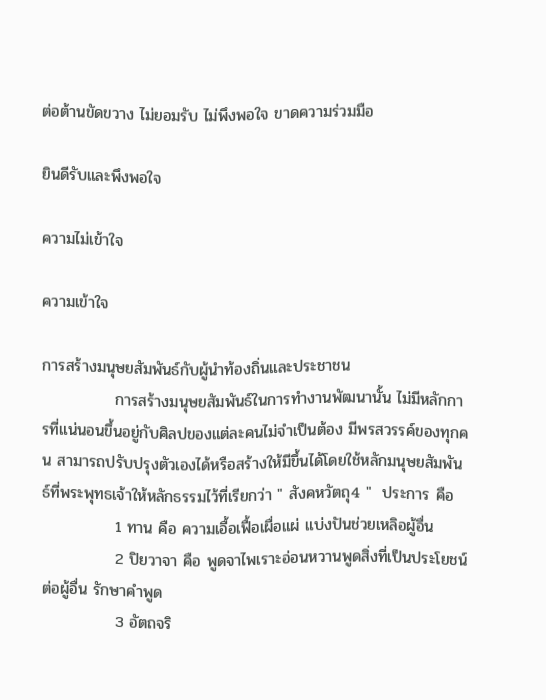ต่อต้านขัดขวาง ไม่ยอมรับ ไม่พึงพอใจ ขาดความร่วมมือ

ยินดีรับและพึงพอใจ

ความไม่เข้าใจ

ความเข้าใจ

การสร้างมนุษยสัมพันธ์กับผู้นำท้องถิ่นและประชาชน
             การสร้างมนุษยสัมพันธ์ในการทำงานพัฒนานั้น ไม่มีหลักการที่แน่นอนขึ้นอยู่กับศิลปของแต่ละคนไม่จำเป็นต้อง มีพรสวรรค์ของทุกคน สามารถปรับปรุงตัวเองได้หรือสร้างให้มีขึ้นได้โดยใช้หลักมนุษยสัมพันธ์ที่พระพุทธเจ้าให้หลักธรรมไว้ที่เรียกว่า " สังคหวัตถุ4 "  ประการ คือ
             1 ทาน คือ ความเอื้อเฟื้อเผื่อแผ่ แบ่งปันช่วยเหลิอผู้อื่น
             2 ปิยวาจา คือ พูดจาไพเราะอ่อนหวานพูดสิ่งที่เป็นประโยชน์ต่อผู้อื่น รักษาคำพูด
             3 อัตถจริ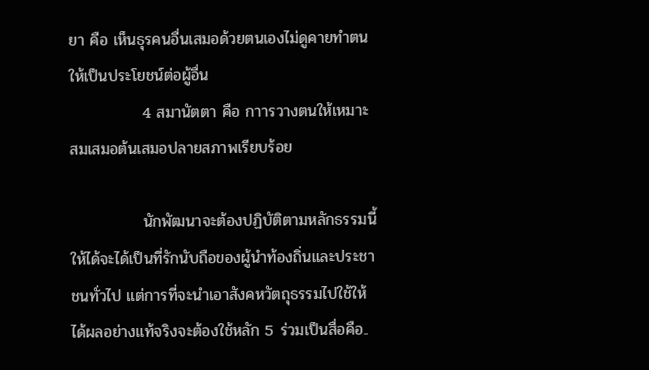ยา คือ เห็นธุรคนอื่นเสมอด้วยตนเองไม่ดูคายทำตนให้เป็นประโยชน์ต่อผู้อื่น
             4 สมานัตตา คือ กาารวางตนให้เหมาะสมเสมอต้นเสมอปลายสภาพเรียบร้อย

             นักพัฒนาจะต้องปฏิบัติตามหลักธรรมนี้ให้ได้จะได้เป็นที่รักนับถือของผู้นำท้องถิ่นและประชาชนทั่วไป แต่การที่จะนำเอาสังคหวัตถุธรรมไปใช้ให้ได้ผลอย่างแท้จริงจะต้องใช้หลัก 5 ร่วมเป็นสื่อคือ..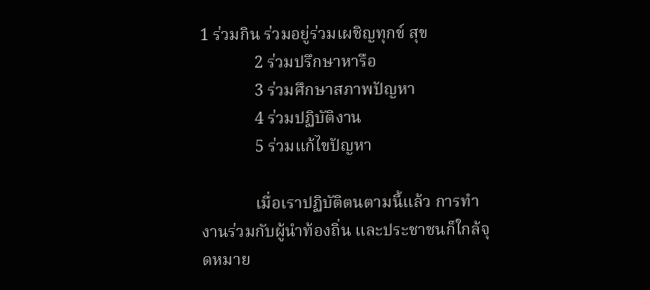1 ร่วมกิน ร่วมอยู่ร่วมเผชิญทุกข์ สุข
             2 ร่วมปรึกษาหารือ
             3 ร่วมศึกษาสภาพปัญหา
             4 ร่วมปฏิบัติงาน
             5 ร่วมแก้ไขปัญหา

             เมื่อเราปฏิบัติตนตามนี้แล้ว การทำงานร่วมกับผู้นำท้องถิ่น และประชาชนก็ใกล้จุดหมาย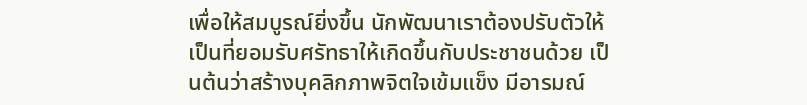เพื่อให้สมบูรณ์ยิ่งขึ้น นักพัฒนาเราต้องปรับตัวให้เป็นที่ยอมรับศรัทธาให้เกิดขึ้นกับประชาชนด้วย เป็นต้นว่าสร้างบุคลิกภาพจิตใจเข้มแข็ง มีอารมณ์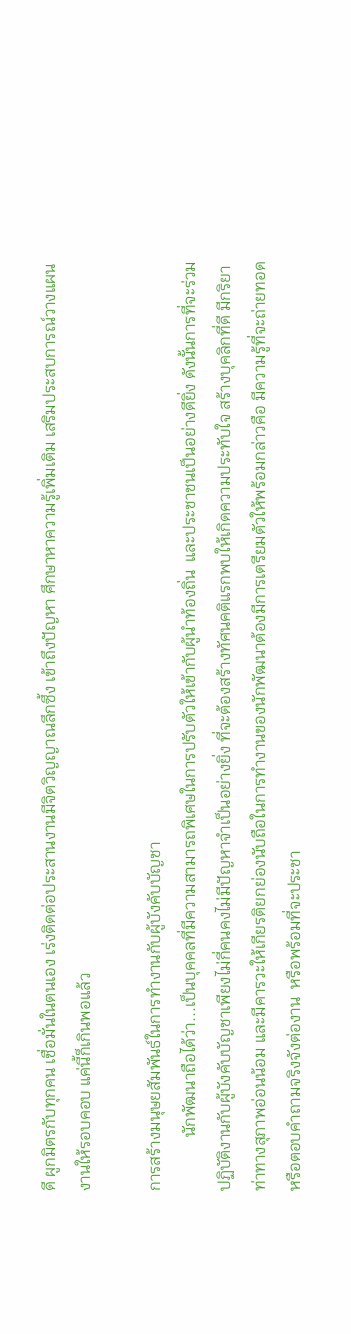ดี ผูกมิตรกับทุกคน เชื่อมั่นในตนเอง เร่งติดต่อประสานงานมีจิตวิญญาณลึกซึ้ง เข้าถึงปัญหา ศึกษาหาความรู้เพิ่มเติม เสริมประสบการณ์วางแผนงานให้รอบคอบ แค่นี้ก็เกินพอแล้ว

การสร้างมนุษยสัมพันธ์ในการทำงานกับผู้บังคับบัญชา
             นักพัฒนาถือได้ว่า...เป็นบุคคลที่มีความสามารถพิเศษในการปรับตัวให้เข้ากับผู้นำท้องถิ่น  และประชาชนเป็นอย่างดียิ่ง ดังนั้นการที่จะร่วมปฏิบัติงานกับผู้บังคับบัญชาเพียงไม่กี่คนคงไม่มีปัญหาจำเป็นอย่างยิ่ง ที่จะต้องสร้างทัศนคติแรกพบให้เกิดความประทับใจ สร้างบุคลิกที่ดี มีกริยาท่าทางสุภาพอ่อนน้อม และมีคารวะให้เกียรติยกย่องนับถือในการทำงานของนักพัฒนาต้องมีการเตรียมตัวให้พร้อมกล่าวคือ มีความรู้ที่จะถ่ายทอด หรือตอบคำถามจริงจังต่องาน  หรือพร้อมที่จะประชา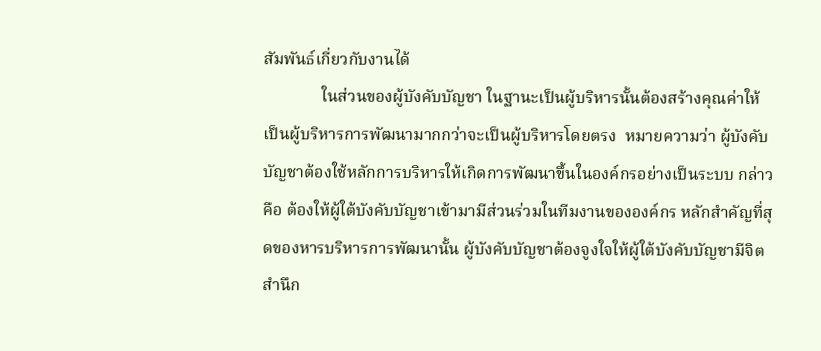สัมพันธ์เกี่ยวกับงานได้
              ในส่วนของผู้บังคับบัญชา ในฐานะเป็นผู้บริหารนั้นต้องสร้างคุณค่าให้เป็นผู้บริหารการพัฒนามากกว่าจะเป็นผู้บริหารโดยตรง  หมายความว่า ผู้บังคับบัญชาต้องใช้หลักการบริหารให้เกิดการพัฒนาขึ้นในองค์กรอย่างเป็นระบบ กล่าวคือ ต้องให้ผู้ใต้บังคับบัญชาเข้ามามีส่วนร่วมในทีมงานขององค์กร หลักสำคัญที่สุดของหารบริหารการพัฒนานั้น ผู้บังคับบัญชาต้องจูงใจให้ผู้ใต้บังคับบัญชามีจิตสำนึก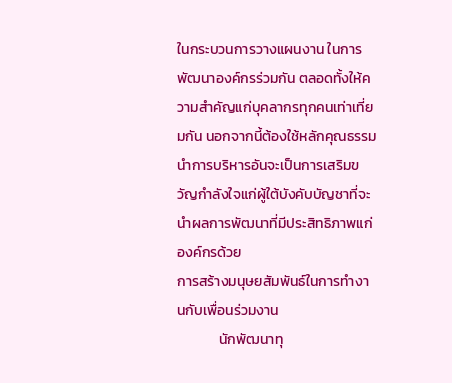ในกระบวนการวางแผนงาน ในการพัฒนาองค์กรร่วมกัน ตลอดทั้งให้ความสำคัญแก่บุคลากรทุกคนเท่าเที่ยมกัน นอกจากนี้ต้องใช้หลักคุณธรรมนำการบริหารอันจะเป็นการเสริมขวัญกำลังใจแก่ผู้ใต้บังคับบัญชาที่จะนำผลการพัฒนาที่มีประสิทธิภาพแก่องค์กรด้วย
การสร้างมนุษยสัมพันธ์ในการทำงานกับเพื่อนร่วมงาน
             นักพัฒนาทุ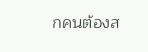กคนต้องส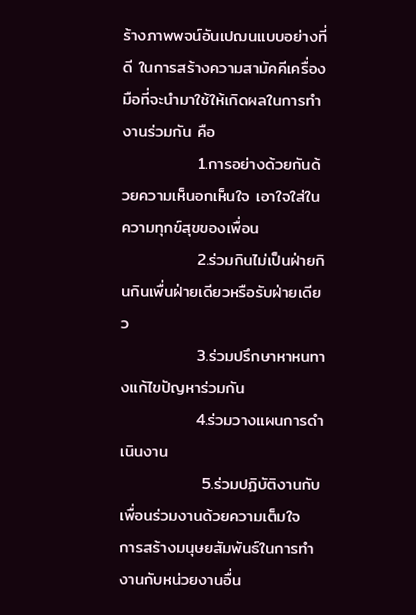ร้างภาพพจน์อันเปฌนแบบอย่างที่ดี ในการสร้างความสามัคคีเครื่องมือที่จะนำมาใช้ให้เกิดผลในการทำงานร่วมกัน คือ
             1.การอย่างด้วยกันด้วยความเห็นอกเห็นใจ เอาใจใส่ในความทุกข์สุขของเพื่อน
             2.ร่วมกินไม่เป็นฝ่ายกินกินเพื่นฝ่ายเดียวหรือรับฝ่ายเดียว
             3.ร่วมปรึกษาหาหนทางแก้ไขปัญหาร่วมกัน
             4.ร่วมวางแผนการดำเนินงาน
              5.ร่วมปฏิบัติงานกับเพื่อนร่วมงานด้วยความเต็มใจ
การสร้างมนุษยสัมพันธ์ในการทำงานกับหน่วยงานอื่น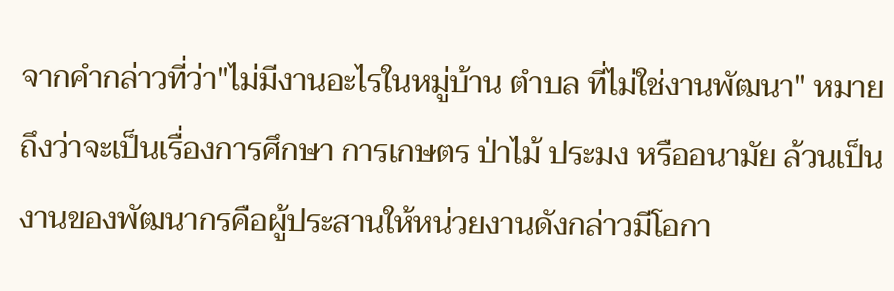จากคำกล่าวที่ว่า"ไม่มีงานอะไรในหมู่บ้าน ตำบล ที่ไม่ใช่งานพัฒนา" หมายถึงว่าจะเป็นเรื่องการศึกษา การเกษตร ป่าไม้ ประมง หรืออนามัย ล้วนเป็นงานของพัฒนากรคือผู้ประสานให้หน่วยงานดังกล่าวมีโอกา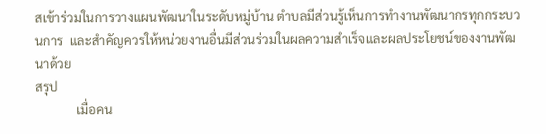สเข้าร่วมในการวางแผนพัฒนาในระดับหมู่บ้าน ตำบลมีส่วนรู้เห็นการทำงานพัฒนากรทุกกระบวนการ  และสำคัญควรให้หน่วยงานอื่นมีส่วนร่วมในผลความสำเร็จและผลประโยชน์ของงานพัฒนาด้วย
สรุป
             เมื่อคน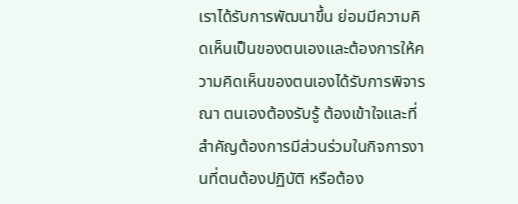เราได้รับการพัฒนาขึ้น ย่อมมีความคิดเห็นเป็นของตนเองและต้องการให้ความคิดเห็นของตนเองได้รับการพิจารณา ตนเองต้องรับรู้ ต้องเข้าใจและที่สำคัญต้องการมีส่วนร่วมในกิจการงานที่ตนต้องปฏิบัติ หรือต้อง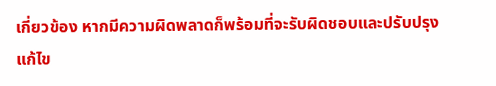เกี่ยวข้อง หากมีความผิดพลาดก็พร้อมที่จะรับผิดชอบและปรับปรุงแก้ไข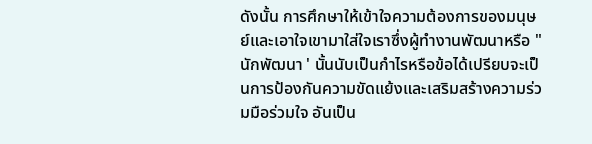ดังนั้น การศึกษาให้เข้าใจความต้องการของมนุษย์และเอาใจเขามาใส่ใจเราซึ่งผู้ทำงานพัฒนาหรือ " นักพัฒนา ' นั้นนับเป็นกำไรหรือข้อได้เปรียบจะเป็นการป้องกันความขัดแย้งและเสริมสร้างความร่วมมือร่วมใจ อันเป็น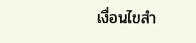เงื่อนไขสำ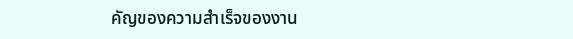คัญของความสำเร็จของงาน